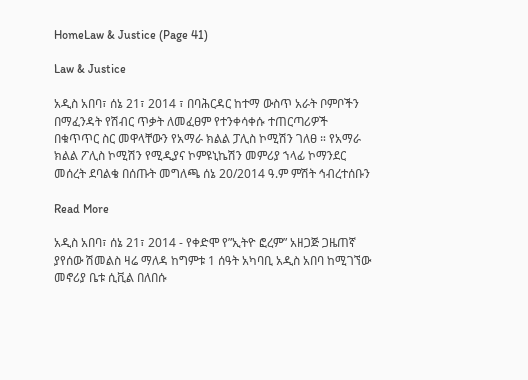HomeLaw & Justice (Page 41)

Law & Justice

አዲስ አበባ፣ ሰኔ 21፣ 2014 ፣ በባሕርዳር ከተማ ውስጥ አራት ቦምቦችን በማፈንዳት የሽብር ጥቃት ለመፈፀም የተንቀሳቀሱ ተጠርጣሪዎች በቁጥጥር ስር መዋላቸውን የአማራ ክልል ፓሊስ ኮሚሽን ገለፀ ። የአማራ ክልል ፖሊስ ኮሚሽን የሚዲያና ኮምዩኒኬሽን መምሪያ ኀላፊ ኮማንደር መሰረት ደባልቄ በሰጡት መግለጫ ሰኔ 20/2014 ዓ.ም ምሽት ኅብረተሰቡን

Read More

አዲስ አበባ፣ ሰኔ 21፣ 2014 - የቀድሞ የ”ኢትዮ ፎረም” አዘጋጅ ጋዜጠኛ ያየሰው ሽመልስ ዛሬ ማለዳ ከግምቱ 1 ሰዓት አካባቢ አዲስ አበባ ከሚገኘው መኖሪያ ቤቱ ሲቪል በለበሱ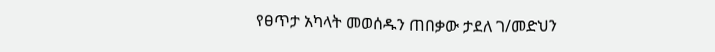የፀጥታ አካላት መወሰዱን ጠበቃው ታደለ ገ/መድህን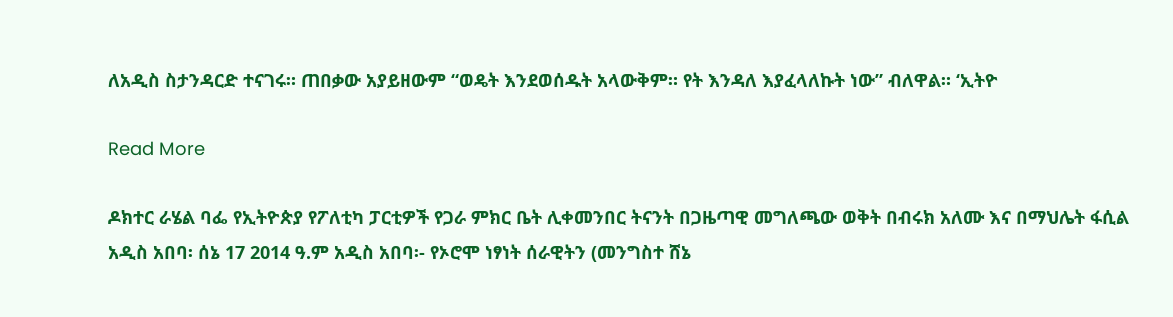ለአዲስ ስታንዳርድ ተናገሩ። ጠበቃው አያይዘውም “ወዴት እንደወሰዱት አላውቅም። የት እንዳለ እያፈላለኩት ነው” ብለዋል። ‘ኢትዮ

Read More

ዶክተር ራሄል ባፌ የኢትዮጵያ የፖለቲካ ፓርቲዎች የጋራ ምክር ቤት ሊቀመንበር ትናንት በጋዜጣዊ መግለጫው ወቅት በብሩክ አለሙ እና በማህሌት ፋሲል አዲስ አበባ፡ ሰኔ 17 2014 ዓ.ም አዲስ አበባ፡- የኦሮሞ ነፃነት ሰራዊትን (መንግስተ ሸኔ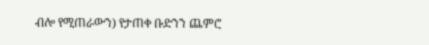ብሎ የሚጠራውን) የታጠቀ ቡድንን ጨምሮ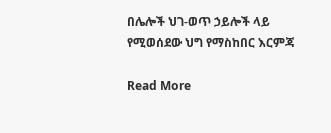በሌሎች ህገ-ወጥ ኃይሎች ላይ የሚወሰደው ህግ የማስከበር እርምጃ

Read More